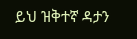ይህ ዝቅተኛ ዳታን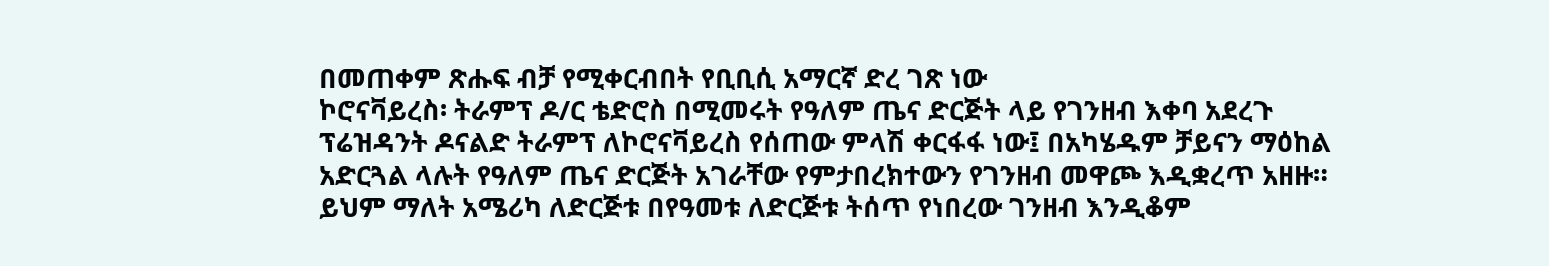በመጠቀም ጽሑፍ ብቻ የሚቀርብበት የቢቢሲ አማርኛ ድረ ገጽ ነው
ኮሮናቫይረስ፡ ትራምፕ ዶ/ር ቴድሮስ በሚመሩት የዓለም ጤና ድርጅት ላይ የገንዘብ እቀባ አደረጉ
ፕሬዝዳንት ዶናልድ ትራምፕ ለኮሮናቫይረስ የሰጠው ምላሽ ቀርፋፋ ነው፤ በአካሄዱም ቻይናን ማዕከል አድርጓል ላሉት የዓለም ጤና ድርጅት አገራቸው የምታበረክተውን የገንዘብ መዋጮ እዲቋረጥ አዘዙ።
ይህም ማለት አሜሪካ ለድርጅቱ በየዓመቱ ለድርጅቱ ትሰጥ የነበረው ገንዘብ እንዲቆም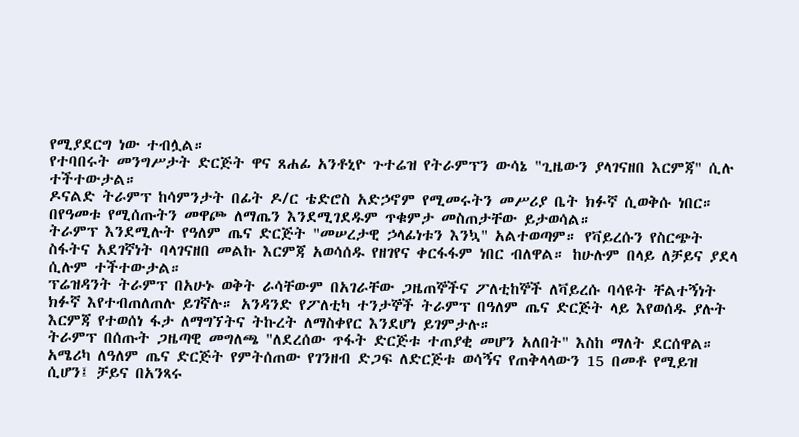የሚያደርግ ነው ተብሏል።
የተባበሩት መንግሥታት ድርጅት ዋና ጸሐፊ አንቶኒዮ ጉተሬዝ የትራምፕን ውሳኔ "ጊዜውን ያላገናዘበ እርምጃ" ሲሉ ተችተውታል።
ዶናልድ ትራምፕ ከሳምንታት በፊት ዶ/ር ቴድሮስ አድኃኖም የሚመሩትን መሥሪያ ቤት ክፉኛ ሲወቅሱ ነበር። በየዓመቱ የሚሰጡትን መዋጮ ለማጤን እንደሚገደዱም ጥቁምታ መስጠታቸው ይታወሳል።
ትራምፕ እንደሚሉት የዓለም ጤና ድርጅት "መሠረታዊ ኃላፊነቱን እንኳ" አልተወጣም። የቫይረሱን የስርጭት ስፋትና አደገኛነት ባላገናዘበ መልኩ እርምጃ አወሳሰዱ የዘገየና ቀርፋፋም ነበር ብለዋል። ከሁሉም በላይ ለቻይና ያደላ ሲሉም ተችተውታል።
ፕሬዝዳንት ትራምፕ በአሁኑ ወቅት ራሳቸውም በአገራቸው ጋዜጠኞችና ፖለቲከኞች ለቫይረሱ ባሳዩት ቸልተኝነት ክፉኛ እየተብጠለጠሉ ይገኛሉ። አንዳንድ የፖለቲካ ተንታኞች ትራምፕ በዓለም ጤና ድርጅት ላይ እየወሰዱ ያሉት እርምጃ የተወሰነ ፋታ ለማግኘትና ትኩረት ለማስቀየር እንደሆነ ይገምታሉ።
ትራምፕ በሰጡት ጋዜጣዊ መግለጫ "ለደረሰው ጥፋት ድርጅቱ ተጠያቂ መሆን አለበት" እስከ ማለት ደርሰዋል።
አሜሪካ ለዓለም ጤና ድርጅት የምትሰጠው የገንዘብ ድጋፍ ለድርጅቱ ወሳኝና የጠቅላላውን 15 በመቶ የሚይዝ ሲሆን፤ ቻይና በአንጻሩ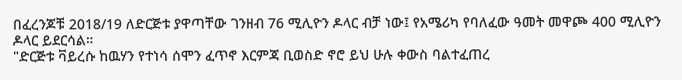በፈረንጆቹ 2018/19 ለድርጅቱ ያዋጣቸው ገንዘብ 76 ሚሊዮን ዶላር ብቻ ነው፤ የአሜሪካ የባለፈው ዓመት መዋጮ 400 ሚሊዮን ዶላር ይደርሳል።
"ድርጅቱ ቫይረሱ ከዉሃን የተነሳ ሰሞን ፈጥኖ እርምጃ ቢወስድ ኖሮ ይህ ሁሉ ቀውስ ባልተፈጠረ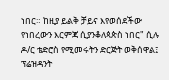ነበር። ከዚያ ይልቅ ቻይና እየወሰደችው የነበረውን እርምጃ ሲያንቆለጳጵስ ነበር" ሲሉ ዶ/ር ቴድሮስ የሚመሩትን ድርጅት ወቅሰዋል፤ ፕሬዝዳንት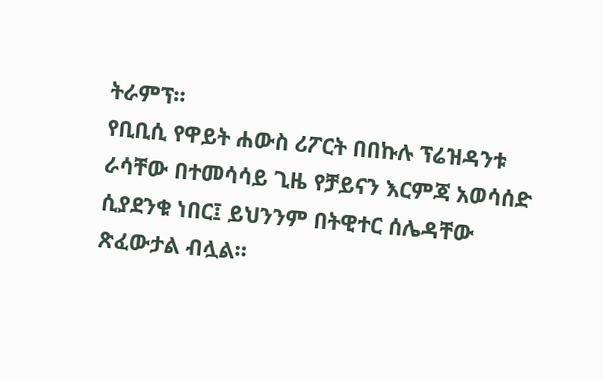ትራምፕ።
የቢቢሲ የዋይት ሐውስ ሪፖርት በበኩሉ ፕሬዝዳንቱ ራሳቸው በተመሳሳይ ጊዜ የቻይናን እርምጃ አወሳሰድ ሲያደንቁ ነበር፤ ይህንንም በትዊተር ሰሌዳቸው ጽፈውታል ብሏል።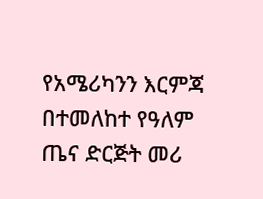የአሜሪካንን እርምጃ በተመለከተ የዓለም ጤና ድርጅት መሪ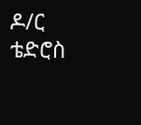ዶ/ር ቴድሮስ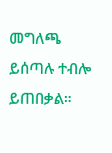መግለጫ ይሰጣሉ ተብሎ ይጠበቃል።